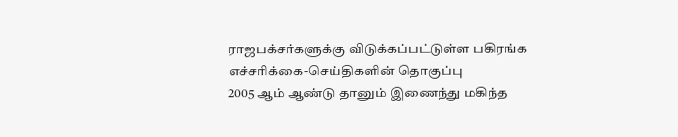ராஜபக்சர்களுக்கு விடுக்கப்பட்டுள்ள பகிரங்க எச்சரிக்கை-செய்திகளின் தொகுப்பு
2005 ஆம் ஆண்டு தானும் இணைந்து மகிந்த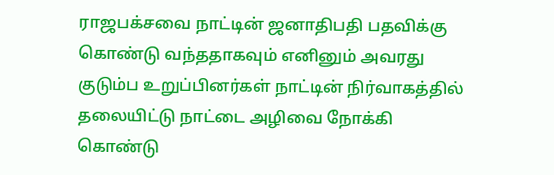ராஜபக்சவை நாட்டின் ஜனாதிபதி பதவிக்கு கொண்டு வந்ததாகவும் எனினும் அவரது குடும்ப உறுப்பினர்கள் நாட்டின் நிர்வாகத்தில் தலையிட்டு நாட்டை அழிவை நோக்கி கொண்டு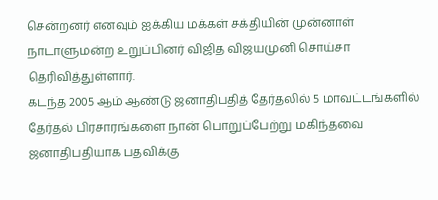சென்றனர் எனவும் ஐக்கிய மக்கள் சக்தியின் முன்னாள் நாடாளுமன்ற உறுப்பினர் விஜித விஜயமுனி சொய்சா தெரிவித்துள்ளார்.
கடந்த 2005 ஆம் ஆண்டு ஜனாதிபதித் தேர்தலில் 5 மாவட்டங்களில் தேர்தல் பிரசாரங்களை நான் பொறுப்பேற்று மகிந்தவை ஜனாதிபதியாக பதவிக்கு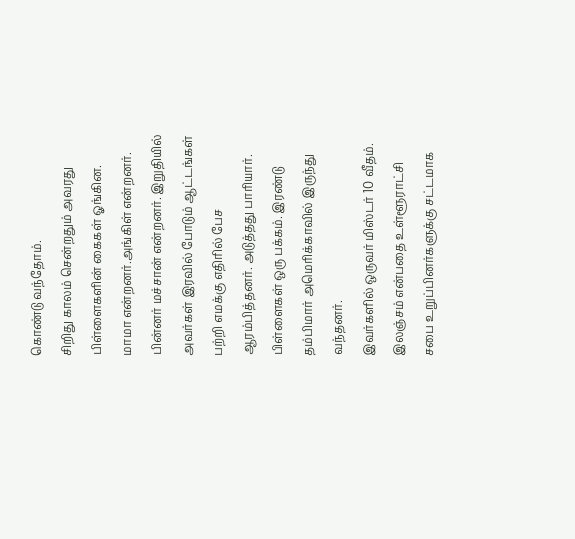கொண்டு வந்தோம்.
சிறிது காலம் சென்றதும் அவரது பிள்ளைகளின் கைகள் ஓங்கின. மாமா என்றனர்.அங்கிள் என்றனர். பின்னர் மச்சான் என்றனர். இறுதியில் அவர்கள் இரவில் போடும் ஆட்டங்கள் பற்றி எமக்கு எதிரில் பேச ஆரம்பித்தனர். அடுத்தது பாரியார். பிள்ளைகள் ஒரு பக்கம். இரண்டு தம்பிமார் அமெரிக்காவில் இருந்து வந்தனர்.
இவர்களில் ஒருவர் மிஸ்டர் 10 வீதம். இலஞ்சம் என்பதை உள்ளூராட்சி சபை உறுப்பினர்களுக்கு சட்டமாக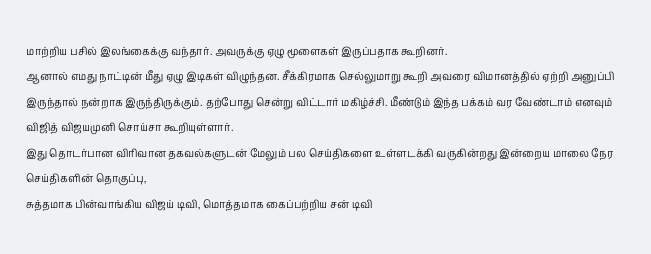மாற்றிய பசில் இலங்கைக்கு வந்தார். அவருக்கு ஏழு மூளைகள் இருப்பதாக கூறினர்.
ஆனால் எமது நாட்டின் மீது ஏழு இடிகள் விழுந்தன. சீக்கிரமாக செல்லுமாறு கூறி அவரை விமானத்தில் ஏற்றி அனுப்பி இருந்தால் நன்றாக இருந்திருக்கும். தற்போது சென்று விட்டார் மகிழ்ச்சி. மீண்டும் இந்த பக்கம் வர வேண்டாம் எனவும் விஜித் விஜயமுனி சொய்சா கூறியுள்ளார்.
இது தொடர்பான விரிவான தகவல்களுடன் மேலும் பல செய்திகளை உள்ளடக்கி வருகின்றது இன்றைய மாலை நேர செய்திகளின் தொகுப்பு,
சுத்தமாக பின்வாங்கிய விஜய் டிவி, மொத்தமாக கைப்பற்றிய சன் டிவி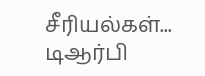சீரியல்கள்... டிஆர்பி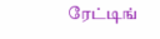ரேட்டிங்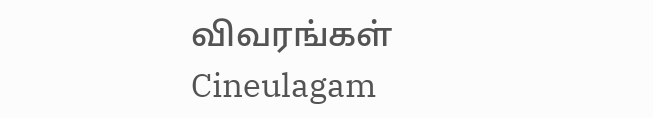விவரங்கள் Cineulagam